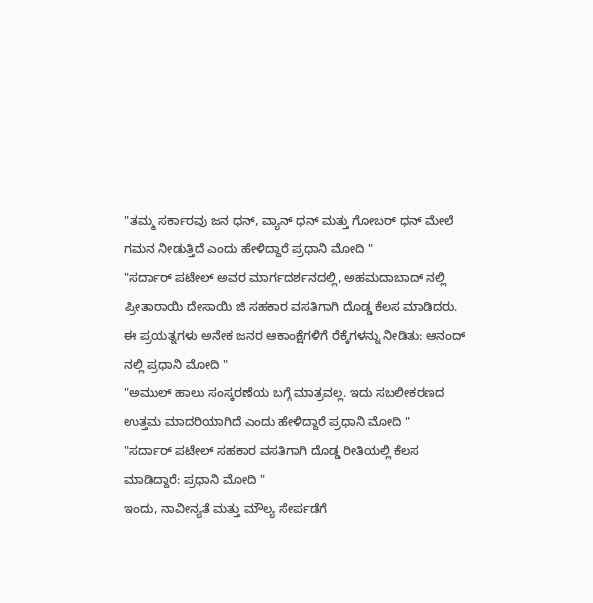"ತಮ್ಮ ಸರ್ಕಾರವು ಜನ ಧನ್, ವ್ಯಾನ್ ಧನ್ ಮತ್ತು ಗೋಬರ್ ಧನ್ ಮೇಲೆ ಗಮನ ನೀಡುತ್ತಿದೆ ಎಂದು ಹೇಳಿದ್ದಾರೆ ಪ್ರಧಾನಿ ಮೋದಿ "
"ಸರ್ದಾರ್ ಪಟೇಲ್ ಅವರ ಮಾರ್ಗದರ್ಶನದಲ್ಲಿ, ಅಹಮದಾಬಾದ್ ನಲ್ಲಿ ಪ್ರೀತಾರಾಯಿ ದೇಸಾಯಿ ಜಿ ಸಹಕಾರ ವಸತಿಗಾಗಿ ದೊಡ್ಡ ಕೆಲಸ ಮಾಡಿದರು. ಈ ಪ್ರಯತ್ನಗಳು ಅನೇಕ ಜನರ ಆಕಾಂಕ್ಷೆಗಳಿಗೆ ರೆಕ್ಕೆಗಳನ್ನು ನೀಡಿತು: ಆನಂದ್ ನಲ್ಲಿ ಪ್ರಧಾನಿ ಮೋದಿ "
"ಅಮುಲ್ ಹಾಲು ಸಂಸ್ಕರಣೆಯ ಬಗ್ಗೆ ಮಾತ್ರವಲ್ಲ. ಇದು ಸಬಲೀಕರಣದ ಉತ್ತಮ ಮಾದರಿಯಾಗಿದೆ ಎಂದು ಹೇಳಿದ್ದಾರೆ ಪ್ರಧಾನಿ ಮೋದಿ "
"ಸರ್ದಾರ್ ಪಟೇಲ್ ಸಹಕಾರ ವಸತಿಗಾಗಿ ದೊಡ್ಡ ರೀತಿಯಲ್ಲಿ ಕೆಲಸ ಮಾಡಿದ್ದಾರೆ: ಪ್ರಧಾನಿ ಮೋದಿ "
ಇಂದು, ನಾವೀನ್ಯತೆ ಮತ್ತು ಮೌಲ್ಯ ಸೇರ್ಪಡೆಗೆ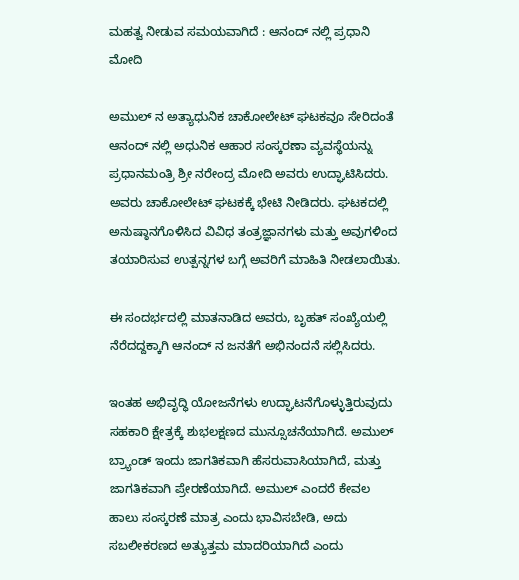ಮಹತ್ವ ನೀಡುವ ಸಮಯವಾಗಿದೆ : ಆನಂದ್ ನಲ್ಲಿ ಪ್ರಧಾನಿ ಮೋದಿ

ಅಮುಲ್ ನ ಅತ್ಯಾಧುನಿಕ ಚಾಕೋಲೇಟ್ ಘಟಕವೂ ಸೇರಿದಂತೆ ಆನಂದ್ ನಲ್ಲಿ ಅಧುನಿಕ ಆಹಾರ ಸಂಸ್ಕರಣಾ ವ್ಯವಸ್ಥೆಯನ್ನು ಪ್ರಧಾನಮಂತ್ರಿ ಶ್ರೀ ನರೇಂದ್ರ ಮೋದಿ ಅವರು ಉದ್ಘಾಟಿಸಿದರು. ಅವರು ಚಾಕೋಲೇಟ್ ಘಟಕಕ್ಕೆ ಭೇಟಿ ನೀಡಿದರು. ಘಟಕದಲ್ಲಿ ಅನುಷ್ಠಾನಗೊಳಿಸಿದ ವಿವಿಧ ತಂತ್ರಜ್ಞಾನಗಳು ಮತ್ತು ಅವುಗಳಿಂದ ತಯಾರಿಸುವ ಉತ್ಪನ್ನಗಳ ಬಗ್ಗೆ ಅವರಿಗೆ ಮಾಹಿತಿ ನೀಡಲಾಯಿತು.

ಈ ಸಂದರ್ಭದಲ್ಲಿ ಮಾತನಾಡಿದ ಅವರು, ಬೃಹತ್ ಸಂಖ್ಯೆಯಲ್ಲಿ ನೆರೆದದ್ದಕ್ಕಾಗಿ ಆನಂದ್ ನ ಜನತೆಗೆ ಅಭಿನಂದನೆ ಸಲ್ಲಿಸಿದರು.

ಇಂತಹ ಅಭಿವೃದ್ಧಿ ಯೋಜನೆಗಳು ಉದ್ಘಾಟನೆಗೊಳ್ಳುತ್ತಿರುವುದು ಸಹಕಾರಿ ಕ್ಷೇತ್ರಕ್ಕೆ ಶುಭಲಕ್ಷಣದ ಮುನ್ಸೂಚನೆಯಾಗಿದೆ. ಅಮುಲ್ ಬ್ರ್ಯಾಂಡ್ ಇಂದು ಜಾಗತಿಕವಾಗಿ ಹೆಸರುವಾಸಿಯಾಗಿದೆ, ಮತ್ತು ಜಾಗತಿಕವಾಗಿ ಪ್ರೇರಣೆಯಾಗಿದೆ. ಅಮುಲ್ ಎಂದರೆ ಕೇವಲ ಹಾಲು ಸಂಸ್ಕರಣೆ ಮಾತ್ರ ಎಂದು ಭಾವಿಸಬೇಡಿ, ಅದು ಸಬಲೀಕರಣದ ಅತ್ಯುತ್ತಮ ಮಾದರಿಯಾಗಿದೆ ಎಂದು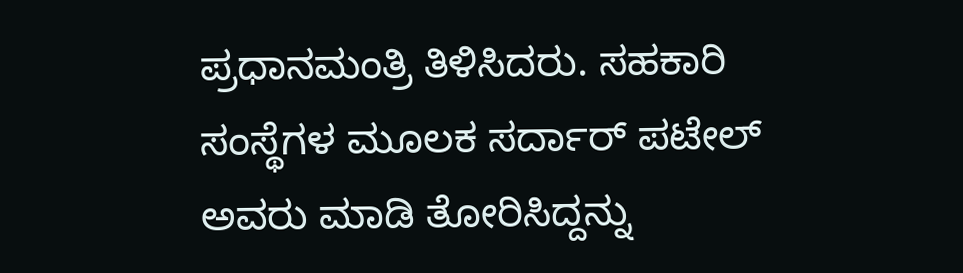ಪ್ರಧಾನಮಂತ್ರಿ ತಿಳಿಸಿದರು. ಸಹಕಾರಿ ಸಂಸ್ಥೆಗಳ ಮೂಲಕ ಸರ್ದಾರ್ ಪಟೇಲ್ ಅವರು ಮಾಡಿ ತೋರಿಸಿದ್ದನ್ನು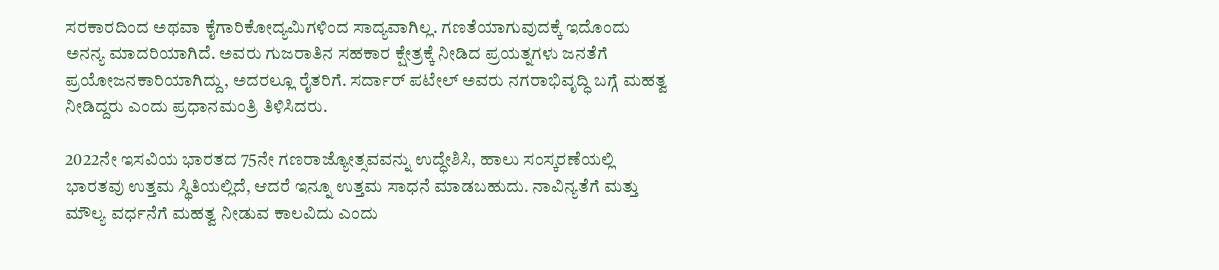ಸರಕಾರದಿಂದ ಅಥವಾ ಕೈಗಾರಿಕೋದ್ಯಮಿಗಳಿಂದ ಸಾದ್ಯವಾಗಿಲ್ಲ. ಗಣತೆಯಾಗುವುದಕ್ಕೆ ಇದೊಂದು ಅನನ್ಯ ಮಾದರಿಯಾಗಿದೆ. ಅವರು ಗುಜರಾತಿನ ಸಹಕಾರ ಕ್ಷೇತ್ರಕ್ಕೆ ನೀಡಿದ ಪ್ರಯತ್ನಗಳು ಜನತೆಗೆ ಪ್ರಯೋಜನಕಾರಿಯಾಗಿದ್ದು, ಅದರಲ್ಲೂ ರೈತರಿಗೆ. ಸರ್ದಾರ್ ಪಟೇಲ್ ಅವರು ನಗರಾಭಿವೃದ್ಧಿ ಬಗ್ಗೆ ಮಹತ್ವ ನೀಡಿದ್ದರು ಎಂದು ಪ್ರಧಾನಮಂತ್ರಿ ತಿಳಿಸಿದರು.

2022ನೇ ಇಸವಿಯ ಭಾರತದ 75ನೇ ಗಣರಾಜ್ಯೋತ್ಸವವನ್ನು ಉದ್ಧೇಶಿಸಿ, ಹಾಲು ಸಂಸ್ಕರಣೆಯಲ್ಲಿ ಭಾರತವು ಉತ್ತಮ ಸ್ಥಿತಿಯಲ್ಲಿದೆ, ಆದರೆ ಇನ್ನೂ ಉತ್ತಮ ಸಾಧನೆ ಮಾಡಬಹುದು. ನಾವಿನ್ಯತೆಗೆ ಮತ್ತು ಮೌಲ್ಯ ವರ್ಧನೆಗೆ ಮಹತ್ವ ನೀಡುವ ಕಾಲವಿದು ಎಂದು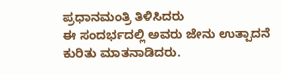ಪ್ರಧಾನಮಂತ್ರಿ ತಿಳಿಸಿದರು
ಈ ಸಂದರ್ಭದಲ್ಲಿ ಅವರು ಜೇನು ಉತ್ಪಾದನೆ ಕುರಿತು ಮಾತನಾಡಿದರು.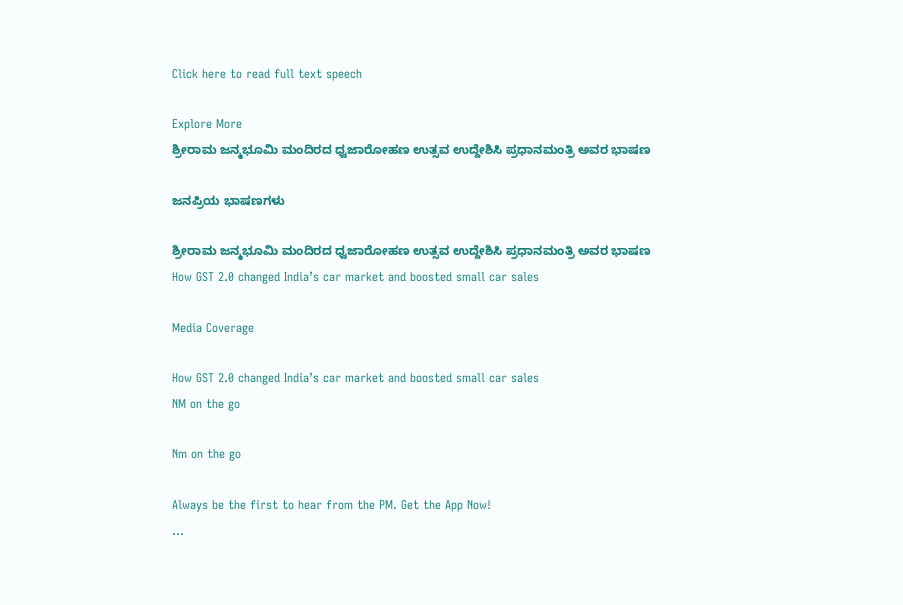Click here to read full text speech

Explore More
ಶ್ರೀರಾಮ ಜನ್ಮಭೂಮಿ ಮಂದಿರದ ಧ್ವಜಾರೋಹಣ ಉತ್ಸವ ಉದ್ದೇಶಿಸಿ ಪ್ರಧಾನಮಂತ್ರಿ ಅವರ ಭಾಷಣ

ಜನಪ್ರಿಯ ಭಾಷಣಗಳು

ಶ್ರೀರಾಮ ಜನ್ಮಭೂಮಿ ಮಂದಿರದ ಧ್ವಜಾರೋಹಣ ಉತ್ಸವ ಉದ್ದೇಶಿಸಿ ಪ್ರಧಾನಮಂತ್ರಿ ಅವರ ಭಾಷಣ
How GST 2.0 changed India’s car market and boosted small car sales

Media Coverage

How GST 2.0 changed India’s car market and boosted small car sales
NM on the go

Nm on the go

Always be the first to hear from the PM. Get the App Now!
...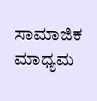ಸಾಮಾಜಿಕ ಮಾಧ್ಯಮ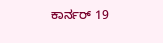ಕಾರ್ನರ್ 19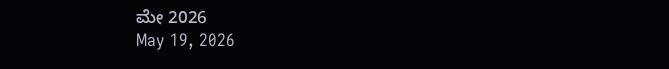ಮೇ 2026
May 19, 2026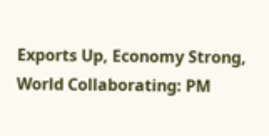Exports Up, Economy Strong, World Collaborating: PM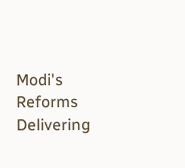Modi's Reforms Delivering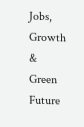Jobs, Growth & Green Future